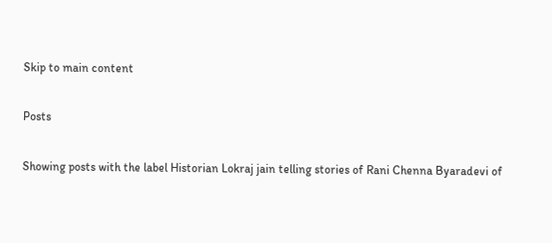Skip to main content

Posts

Showing posts with the label Historian Lokraj jain telling stories of Rani Chenna Byaradevi of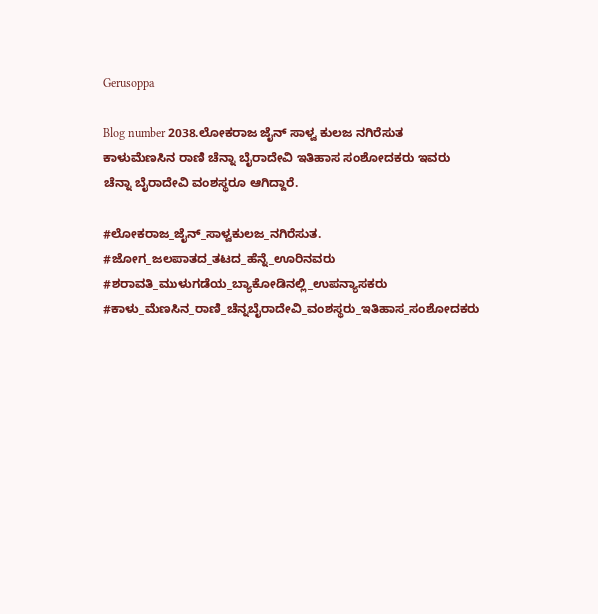Gerusoppa

Blog number 2038.ಲೋಕರಾಜ ಜೈನ್ ಸಾಳ್ವ ಕುಲಜ ನಗಿರೆಸುತ ಕಾಳುಮೆಣಸಿನ ರಾಣಿ ಚೆನ್ನಾ ಬೈರಾದೇವಿ ಇತಿಹಾಸ ಸಂಶೋದಕರು ಇವರು ಚೆನ್ನಾ ಬೈರಾದೇವಿ ವಂಶಸ್ಥರೂ ಆಗಿದ್ದಾರೆ.

#ಲೋಕರಾಜ_ಜೈನ್_ಸಾಳ್ವಕುಲಜ_ನಗಿರೆಸುತ. #ಜೋಗ_ಜಲಪಾತದ_ತಟದ_ಹೆನ್ನೆ_ಊರಿನವರು #ಶರಾವತಿ_ಮುಳುಗಡೆಯ_ಬ್ಯಾಕೋಡಿನಲ್ಲಿ_ಉಪನ್ಯಾಸಕರು #ಕಾಳು_ಮೆಣಸಿನ_ರಾಣಿ_ಚೆನ್ನಬೈರಾದೇವಿ_ವಂಶಸ್ಥರು_ಇತಿಹಾಸ_ಸಂಶೋದಕರು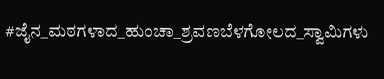#ಜೈನ_ಮಠಗಳಾದ_ಹುಂಚಾ_ಶ್ರವಣಬೆಳಗೋಲದ_ಸ್ವಾಮಿಗಳು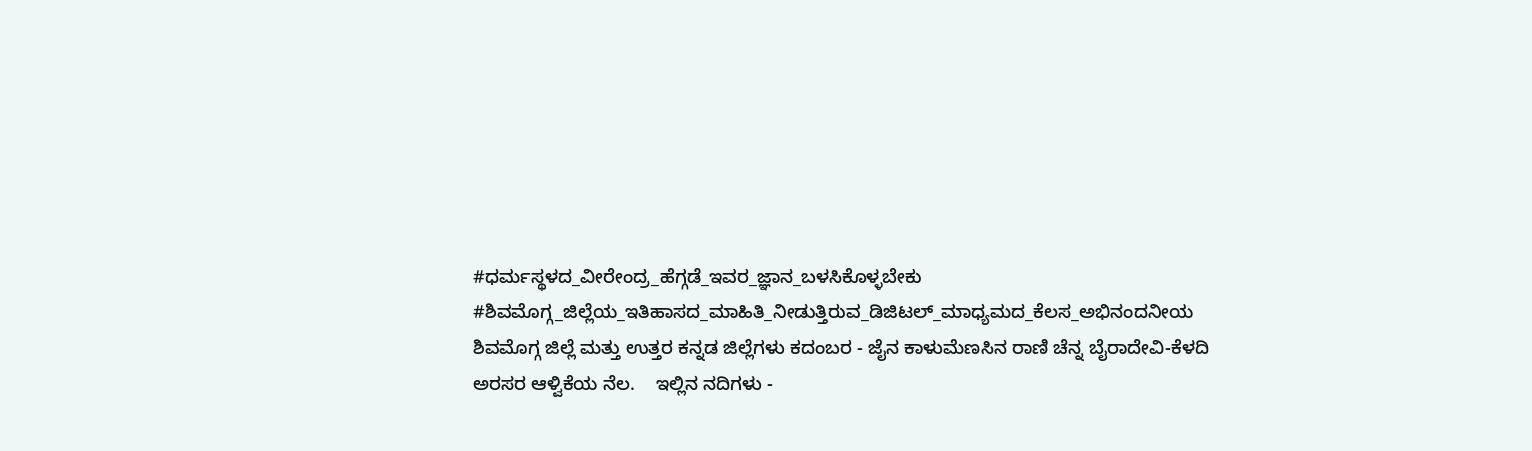#ಧರ್ಮಸ್ಥಳದ_ವೀರೇಂದ್ರ_ಹೆಗ್ಗಡೆ_ಇವರ_ಜ್ಞಾನ_ಬಳಸಿಕೊಳ್ಳಬೇಕು #ಶಿವಮೊಗ್ಗ_ಜಿಲ್ಲೆಯ_ಇತಿಹಾಸದ_ಮಾಹಿತಿ_ನೀಡುತ್ತಿರುವ_ಡಿಜಿಟಲ್_ಮಾಧ್ಯಮದ_ಕೆಲಸ_ಅಭಿನಂದನೀಯ   ಶಿವಮೊಗ್ಗ ಜಿಲ್ಲೆ ಮತ್ತು ಉತ್ತರ ಕನ್ನಡ ಜಿಲ್ಲೆಗಳು ಕದಂಬರ - ಜೈನ ಕಾಳುಮೆಣಸಿನ ರಾಣಿ ಚೆನ್ನ ಬೈರಾದೇವಿ-ಕೆಳದಿ ಅರಸರ ಆಳ್ವಿಕೆಯ ನೆಲ.    ಇಲ್ಲಿನ ನದಿಗಳು -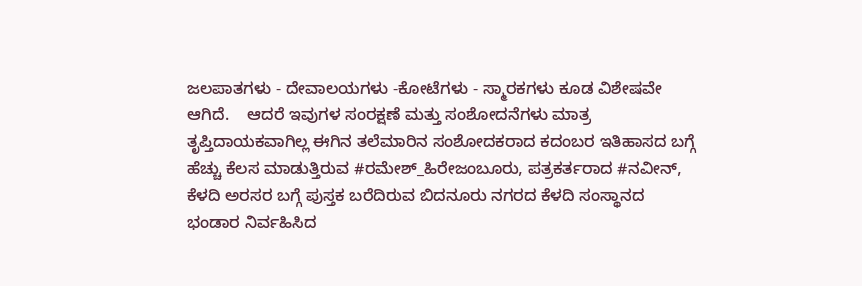ಜಲಪಾತಗಳು - ದೇವಾಲಯಗಳು -ಕೋಟೆಗಳು - ಸ್ಮಾರಕಗಳು ಕೂಡ ವಿಶೇಷವೇ ಆಗಿದೆ.    ಆದರೆ ಇವುಗಳ ಸಂರಕ್ಷಣೆ ಮತ್ತು ಸಂಶೋದನೆಗಳು ಮಾತ್ರ ತೃಪ್ತಿದಾಯಕವಾಗಿಲ್ಲ ಈಗಿನ ತಲೆಮಾರಿನ ಸಂಶೋದಕರಾದ ಕದಂಬರ ಇತಿಹಾಸದ ಬಗ್ಗೆ ಹೆಚ್ಚು ಕೆಲಸ ಮಾಡುತ್ತಿರುವ #ರಮೇಶ್_ಹಿರೇಜಂಬೂರು, ಪತ್ರಕರ್ತರಾದ #ನವೀನ್, ಕೆಳದಿ ಅರಸರ ಬಗ್ಗೆ ಪುಸ್ತಕ ಬರೆದಿರುವ ಬಿದನೂರು ನಗರದ ಕೆಳದಿ ಸಂಸ್ಥಾನದ ಭಂಡಾರ ನಿರ್ವಹಿಸಿದ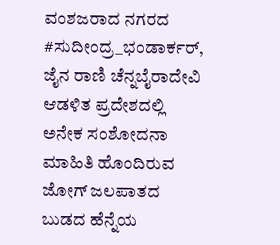ವಂಶಜರಾದ ನಗರದ #ಸುದೀಂದ್ರ_ಭಂಡಾರ್ಕರ್, ಜೈನ ರಾಣಿ ಚೆನ್ನಬೈರಾದೇವಿ ಆಡಳಿತ ಪ್ರದೇಶದಲ್ಲಿ ಅನೇಕ ಸಂಶೋದನಾ ಮಾಹಿತಿ ಹೊಂದಿರುವ ಜೋಗ್ ಜಲಪಾತದ ಬುಡದ ಹೆನ್ನೆಯ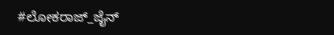#ಲೋಕರಾಜ್_ಜೈನ್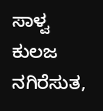ಸಾಳ್ವ ಕುಲಜ ನಗಿರೆಸುತ,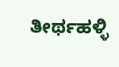ತೀರ್ಥಹಳ್ಳಿ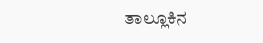ತಾಲ್ಲೂಕಿನ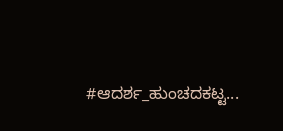#ಆದರ್ಶ_ಹುಂಚದಕಟ್ಟ...